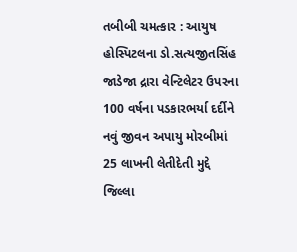તબીબી ચમત્કાર : આયુષ હોસ્પિટલના ડો.સત્યજીતસિંહ જાડેજા દ્રારા વેન્ટિલેટર ઉપરના 100 વર્ષના પડકારભર્યા દર્દીને નવું જીવન અપાયુ મોરબીમાં 25 લાખની લેતીદેતી મુદ્દે જિલ્લા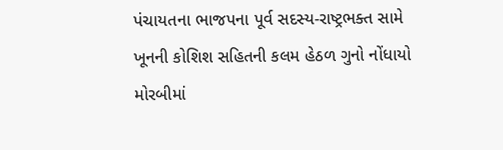પંચાયતના ભાજપના પૂર્વ સદસ્ય-રાષ્ટ્રભક્ત સામે ખૂનની કોશિશ સહિતની કલમ હેઠળ ગુનો નોંધાયો મોરબીમાં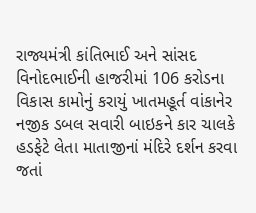રાજ્યમંત્રી કાંતિભાઈ અને સાંસદ વિનોદભાઈની હાજરીમાં 106 કરોડના વિકાસ કામોનું કરાયું ખાતમહૂર્ત વાંકાનેર નજીક ડબલ સવારી બાઇકને કાર ચાલકે હડફેટે લેતા માતાજીનાં મંદિરે દર્શન કરવા જતાં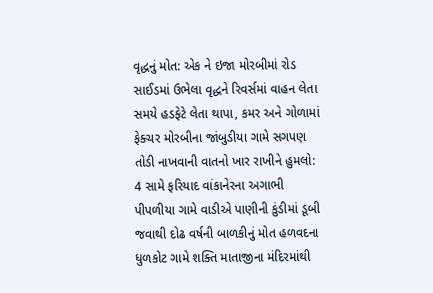વૃદ્ધનું મોત: એક ને ઇજા મોરબીમાં રોડ સાઈડમાં ઉભેલા વૃદ્ધને રિવર્સમાં વાહન લેતા સમયે હડફેટે લેતા થાપા, કમર અને ગોળામાં ફેક્ચર મોરબીના જાંબુડીયા ગામે સગપણ તોડી નાખવાની વાતનો ખાર રાખીને હુમલો: 4 સામે ફરિયાદ વાંકાનેરના અગાભી પીપળીયા ગામે વાડીએ પાણીની કુંડીમાં ડૂબી જવાથી દોઢ વર્ષની બાળકીનું મોત હળવદના ધુળકોટ ગામે શક્તિ માતાજીના મંદિરમાંથી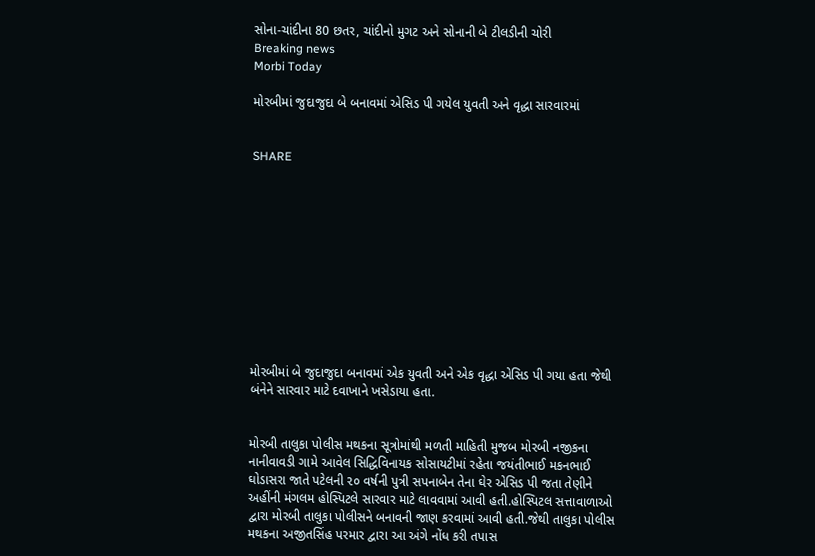સોના-ચાંદીના 80 છતર, ચાંદીનો મુગટ અને સોનાની બે ટીલડીની ચોરી
Breaking news
Morbi Today

મોરબીમાં જુદાજુદા બે બનાવમાં એસિડ પી ગયેલ યુવતી અને વૃદ્ધા સારવારમાં


SHARE











મોરબીમાં બે જુદાજુદા બનાવમાં એક યુવતી અને એક વૃદ્ધા એસિડ પી ગયા હતા જેથી બંનેને સારવાર માટે દવાખાને ખસેડાયા હતા.


મોરબી તાલુકા પોલીસ મથકના સૂત્રોમાંથી મળતી માહિતી મુજબ મોરબી નજીકના નાનીવાવડી ગામે આવેલ સિદ્ધિવિનાયક સોસાયટીમાં રહેતા જયંતીભાઈ મકનભાઈ ઘોડાસરા જાતે પટેલની ૨૦ વર્ષની પુત્રી સપનાબેન તેના ઘેર એસિડ પી જતા તેણીને અહીંની મંગલમ હોસ્પિટલે સારવાર માટે લાવવામાં આવી હતી.હોસ્પિટલ સત્તાવાળાઓ દ્વારા મોરબી તાલુકા પોલીસને બનાવની જાણ કરવામાં આવી હતી.જેથી તાલુકા પોલીસ મથકના અજીતસિંહ પરમાર દ્વારા આ અંગે નોંધ કરી તપાસ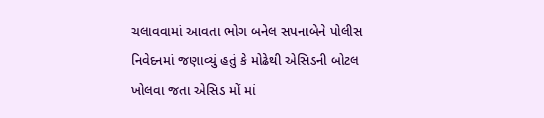ચલાવવામાં આવતા ભોગ બનેલ સપનાબેને પોલીસ નિવેદનમાં જણાવ્યું હતું કે મોઢેથી એસિડની બોટલ ખોલવા જતા એસિડ મોં માં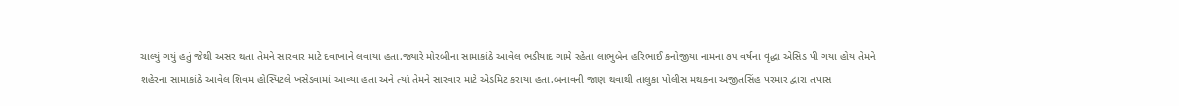ચાલ્યું ગયું હતું જેથી અસર થતા તેમને સારવાર માટે દવાખાને લવાયા હતા.જ્યારે મોરબીના સામાકાંઠે આવેલ ભડીયાદ ગામે રહેતા લાભુબેન હરિભાઈ કનોજીયા નામના ૭૫ વર્ષના વૃદ્ધા એસિડ પી ગયા હોય તેમને શહેરના સામાકાંઠે આવેલ શિવમ હોસ્પિટલે ખસેડવામાં આવ્યા હતા અને ત્યાં તેમને સારવાર માટે એડમિટ કરાયા હતા.બનાવની જાણ થવાથી તાલુકા પોલીસ મથકના અજીતસિંહ પરમાર દ્વારા તપાસ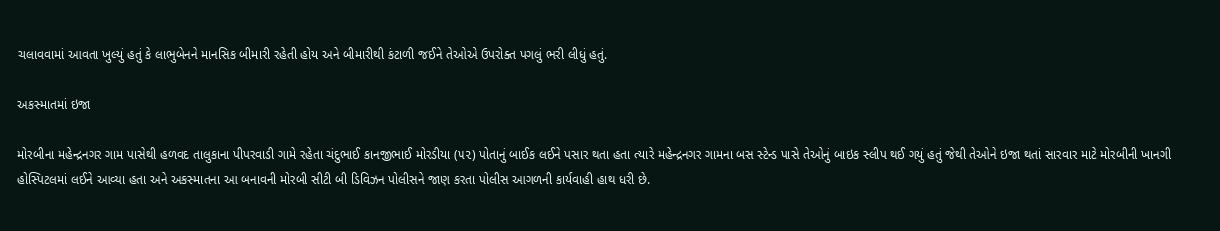ચલાવવામાં આવતા ખુલ્યું હતું કે લાભુબેનને માનસિક બીમારી રહેતી હોય અને બીમારીથી કંટાળી જઈને તેઓએ ઉપરોક્ત પગલું ભરી લીધું હતું.

અકસ્માતમાં ઇજા

મોરબીના મહેન્દ્રનગર ગામ પાસેથી હળવદ તાલુકાના પીપરવાડી ગામે રહેતા ચંદુભાઈ કાનજીભાઈ મોરડીયા (૫૨) પોતાનું બાઈક લઈને પસાર થતા હતા ત્યારે મહેન્દ્રનગર ગામના બસ સ્ટેન્ડ પાસે તેઓનું બાઇક સ્લીપ થઈ ગયું હતું જેથી તેઓને ઇજા થતાં સારવાર માટે મોરબીની ખાનગી હોસ્પિટલમાં લઈને આવ્યા હતા અને અકસ્માતના આ બનાવની મોરબી સીટી બી ડિવિઝન પોલીસને જાણ કરતા પોલીસ આગળની કાર્યવાહી હાથ ધરી છે.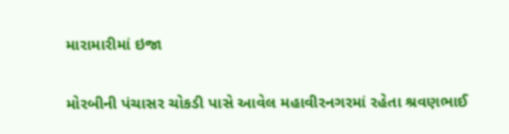મારામારીમાં ઇજા

મોરબીની પંચાસર ચોકડી પાસે આવેલ મહાવીરનગરમાં રહેતા શ્રવણભાઈ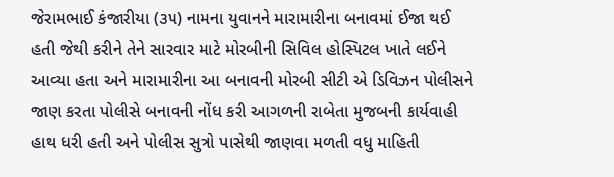જેરામભાઈ કંજારીયા (૩૫) નામના યુવાનને મારામારીના બનાવમાં ઈજા થઈ હતી જેથી કરીને તેને સારવાર માટે મોરબીની સિવિલ હોસ્પિટલ ખાતે લઈને આવ્યા હતા અને મારામારીના આ બનાવની મોરબી સીટી એ ડિવિઝન પોલીસને જાણ કરતા પોલીસે બનાવની નોંધ કરી આગળની રાબેતા મુજબની કાર્યવાહી હાથ ધરી હતી અને પોલીસ સુત્રો પાસેથી જાણવા મળતી વધુ માહિતી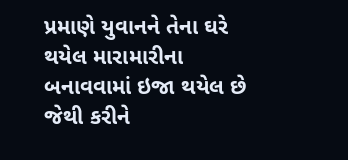પ્રમાણે યુવાનને તેના ઘરે થયેલ મારામારીના બનાવવામાં ઇજા થયેલ છે જેથી કરીને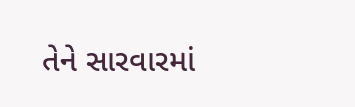તેને સારવારમાં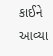કાઈને આવ્યા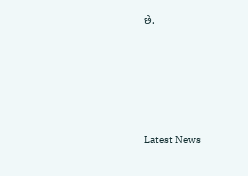છે.






Latest News